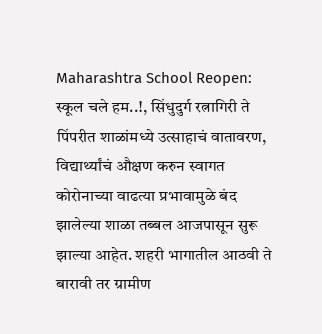Maharashtra School Reopen: स्कूल चले हम..!, सिंधुदुर्ग रत्नागिरी ते पिंपरीत शाळांमध्ये उत्साहाचं वातावरण, विद्यार्थ्यांचं औक्षण करुन स्वागत
कोरोनाच्या वाढत्या प्रभावामुळे बंद झालेल्या शाळा तब्बल आजपासून सुरू झाल्या आहेत. शहरी भागातील आठवी ते बारावी तर ग्रामीण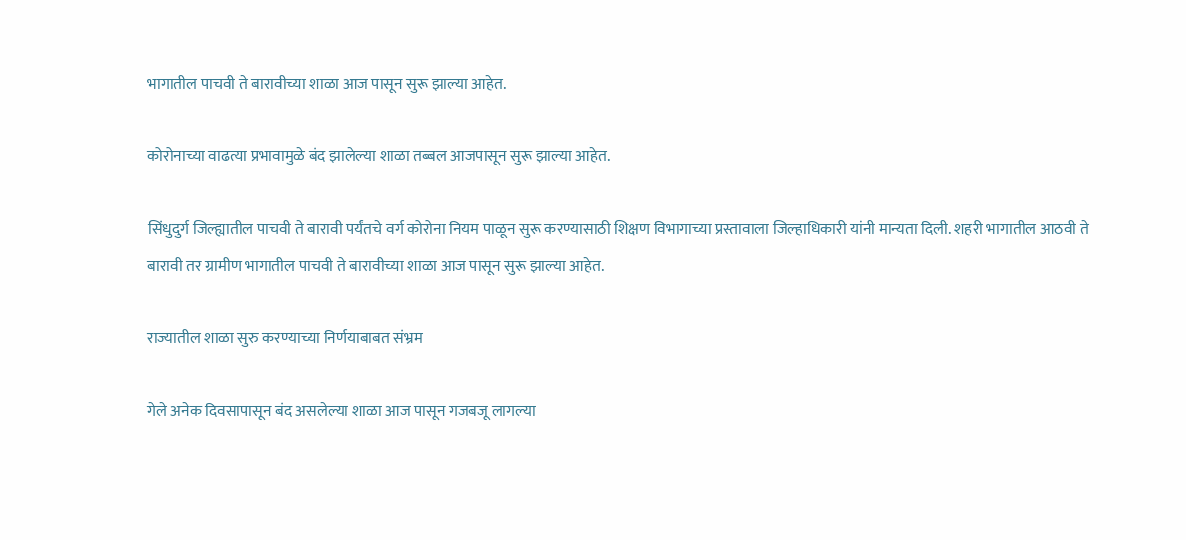भागातील पाचवी ते बारावीच्या शाळा आज पासून सुरू झाल्या आहेत.

कोरोनाच्या वाढत्या प्रभावामुळे बंद झालेल्या शाळा तब्बल आजपासून सुरू झाल्या आहेत.

सिंधुदुर्ग जिल्ह्यातील पाचवी ते बारावी पर्यंतचे वर्ग कोरोना नियम पाळून सुरू करण्यासाठी शिक्षण विभागाच्या प्रस्तावाला जिल्हाधिकारी यांनी मान्यता दिली. शहरी भागातील आठवी ते बारावी तर ग्रामीण भागातील पाचवी ते बारावीच्या शाळा आज पासून सुरू झाल्या आहेत.

राज्यातील शाळा सुरु करण्याच्या निर्णयाबाबत संभ्रम

गेले अनेक दिवसापासून बंद असलेल्या शाळा आज पासून गजबजू लागल्या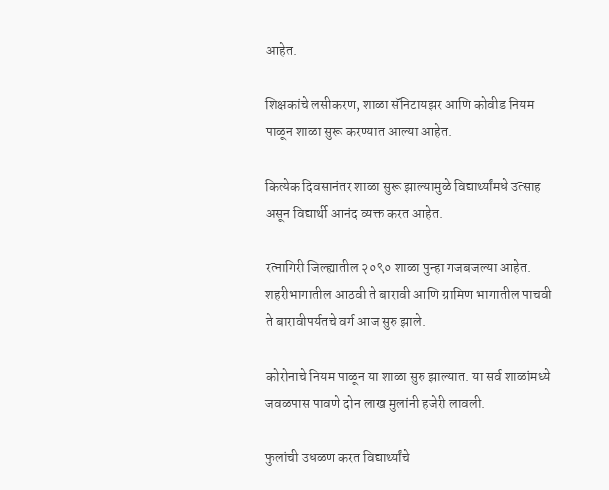आहेत.

शिक्षकांचे लसीकरण, शाळा सॅनिटायझर आणि कोवीड नियम पाळून शाळा सुरू करण्यात आल्या आहेत.

कित्येक दिवसानंतर शाळा सुरू झाल्यामुळे विद्यार्थ्यांमधे उत्साह असून विद्यार्थी आनंद व्यक्त करत आहेत.

रत्नागिरी जिल्ह्यातील २०९० शाळा पुन्हा गजबजल्या आहेत. शहरीभागातील आठवी ते बारावी आणि ग्रामिण भागातील पाचवी ते बारावीपर्यतचे वर्ग आज सुरु झाले.

कोरोनाचे नियम पाळून या शाळा सुरु झाल्यात. या सर्व शाळांमध्ये जवळपास पावणे दोन लाख मुलांनी हजेरी लावली.

फुलांची उधळण करत विद्यार्थ्यांचे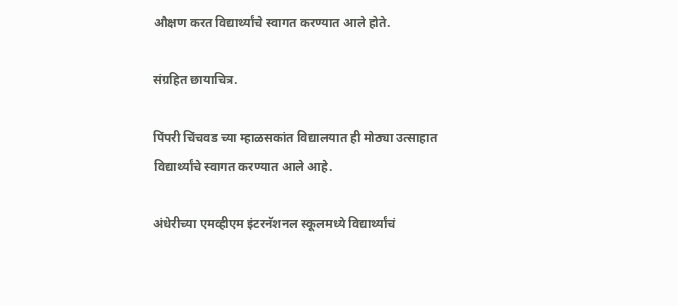औक्षण करत विद्यार्थ्यांचे स्वागत करण्यात आले होते.

संग्रहित छायाचित्र.

पिंपरी चिंचवड च्या म्हाळसकांत विद्यालयात ही मोठ्या उत्साहात विद्यार्थ्यांचे स्वागत करण्यात आले आहे.

अंधेरीच्या एमव्हीएम इंटरनॅशनल स्कूलमध्ये विद्यार्थ्यांचं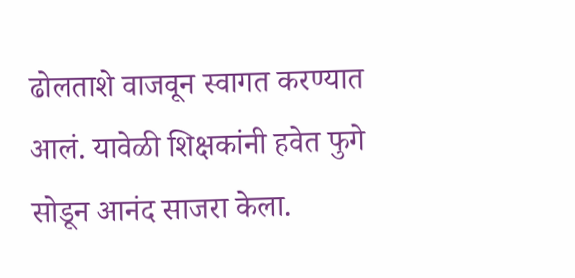ढोलताशे वाजवून स्वागत करण्यात आलं. यावेळी शिक्षकांनी हवेत फुगे सोडून आनंद साजरा केला.